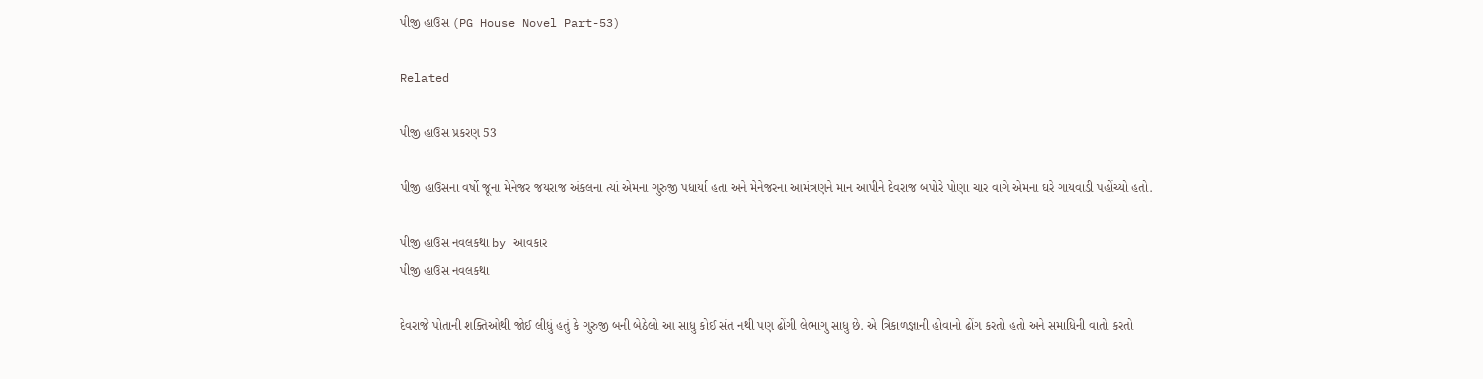પીજી હાઉસ (PG House Novel Part-53)

Related

પીજી હાઉસ પ્રકરણ 53

પીજી હાઉસના વર્ષો જૂના મેનેજર જયરાજ અંકલના ત્યાં એમના ગુરુજી પધાર્યા હતા અને મેનેજરના આમંત્રણને માન આપીને દેવરાજ બપોરે પોણા ચાર વાગે એમના ઘરે ગાયવાડી પહોંચ્યો હતો.

પીજી હાઉસ નવલકથા by આવકાર
પીજી હાઉસ નવલકથા

દેવરાજે પોતાની શક્તિઓથી જોઈ લીધું હતું કે ગુરુજી બની બેઠેલો આ સાધુ કોઈ સંત નથી પણ ઢોંગી લેભાગુ સાધુ છે. એ ત્રિકાળજ્ઞાની હોવાનો ઢોંગ કરતો હતો અને સમાધિની વાતો કરતો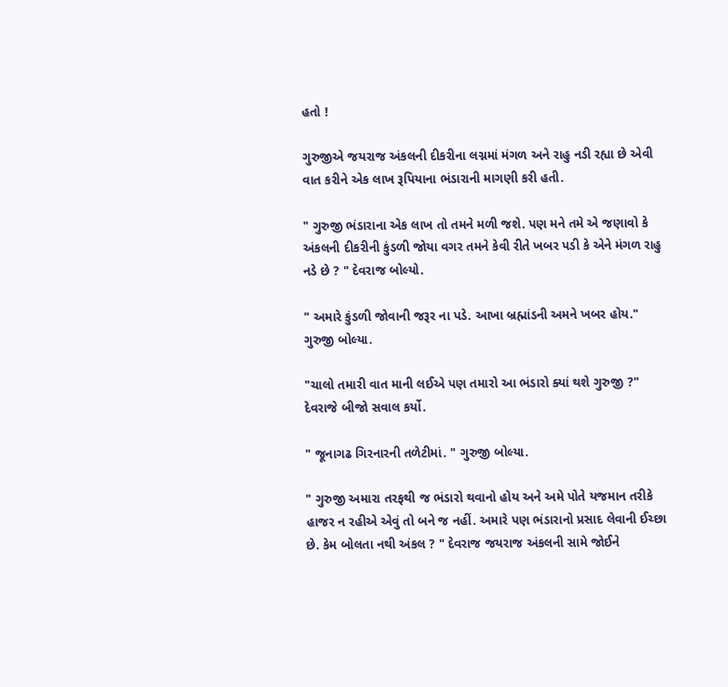હતો !

ગુરુજીએ જયરાજ અંકલની દીકરીના લગ્નમાં મંગળ અને રાહુ નડી રહ્યા છે એવી વાત કરીને એક લાખ રૂપિયાના ભંડારાની માગણી કરી હતી.

" ગુરુજી ભંડારાના એક લાખ તો તમને મળી જશે. પણ મને તમે એ જણાવો કે અંકલની દીકરીની કુંડળી જોયા વગર તમને કેવી રીતે ખબર પડી કે એને મંગળ રાહુ નડે છે ? " દેવરાજ બોલ્યો.

" અમારે કુંડળી જોવાની જરૂર ના પડે. આખા બ્રહ્માંડની અમને ખબર હોય." ગુરુજી બોલ્યા.

"ચાલો તમારી વાત માની લઈએ પણ તમારો આ ભંડારો ક્યાં થશે ગુરુજી ?" દેવરાજે બીજો સવાલ કર્યો.

" જૂનાગઢ ગિરનારની તળેટીમાં. " ગુરુજી બોલ્યા.

" ગુરુજી અમારા તરફથી જ ભંડારો થવાનો હોય અને અમે પોતે યજમાન તરીકે હાજર ન રહીએ એવું તો બને જ નહીં. અમારે પણ ભંડારાનો પ્રસાદ લેવાની ઈચ્છા છે. કેમ બોલતા નથી અંકલ ? " દેવરાજ જયરાજ અંકલની સામે જોઈને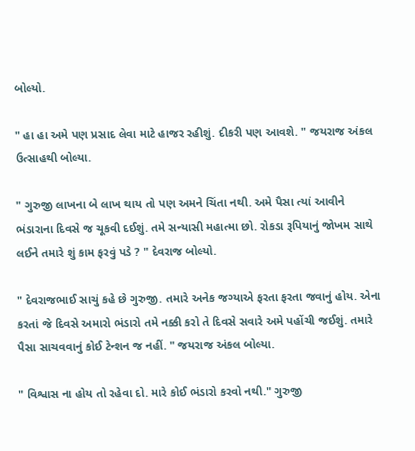બોલ્યો.

" હા હા અમે પણ પ્રસાદ લેવા માટે હાજર રહીશું. દીકરી પણ આવશે. " જયરાજ અંકલ ઉત્સાહથી બોલ્યા.

" ગુરુજી લાખના બે લાખ થાય તો પણ અમને ચિંતા નથી. અમે પૈસા ત્યાં આવીને ભંડારાના દિવસે જ ચૂકવી દઈશું. તમે સન્યાસી મહાત્મા છો. રોકડા રૂપિયાનું જોખમ સાથે લઈને તમારે શું કામ ફરવું પડે ? " દેવરાજ બોલ્યો.

" દેવરાજભાઈ સાચું કહે છે ગુરુજી. તમારે અનેક જગ્યાએ ફરતા ફરતા જવાનું હોય. એના કરતાં જે દિવસે અમારો ભંડારો તમે નક્કી કરો તે દિવસે સવારે અમે પહોંચી જઈશું. તમારે પૈસા સાચવવાનું કોઈ ટેન્શન જ નહીં. " જયરાજ અંકલ બોલ્યા.

" વિશ્વાસ ના હોય તો રહેવા દો. મારે કોઈ ભંડારો કરવો નથી." ગુરુજી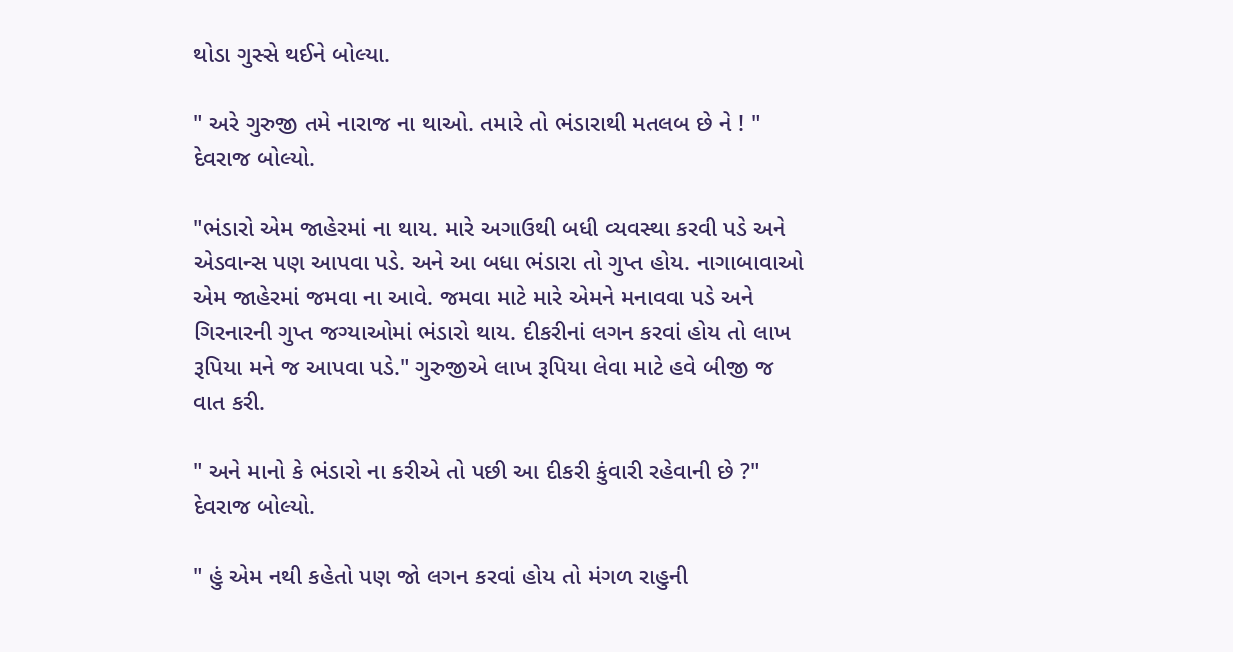થોડા ગુસ્સે થઈને બોલ્યા.

" અરે ગુરુજી તમે નારાજ ના થાઓ. તમારે તો ભંડારાથી મતલબ છે ને ! " દેવરાજ બોલ્યો.

"ભંડારો એમ જાહેરમાં ના થાય. મારે અગાઉથી બધી વ્યવસ્થા કરવી પડે અને એડવાન્સ પણ આપવા પડે. અને આ બધા ભંડારા તો ગુપ્ત હોય. નાગાબાવાઓ એમ જાહેરમાં જમવા ના આવે. જમવા માટે મારે એમને મનાવવા પડે અને ગિરનારની ગુપ્ત જગ્યાઓમાં ભંડારો થાય. દીકરીનાં લગન કરવાં હોય તો લાખ રૂપિયા મને જ આપવા પડે." ગુરુજીએ લાખ રૂપિયા લેવા માટે હવે બીજી જ વાત કરી.

" અને માનો કે ભંડારો ના કરીએ તો પછી આ દીકરી કુંવારી રહેવાની છે ?" દેવરાજ બોલ્યો.

" હું એમ નથી કહેતો પણ જો લગન કરવાં હોય તો મંગળ રાહુની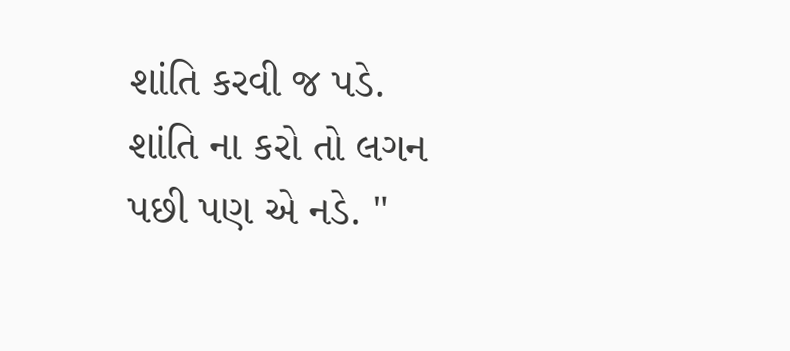શાંતિ કરવી જ પડે. શાંતિ ના કરો તો લગન પછી પણ એ નડે. "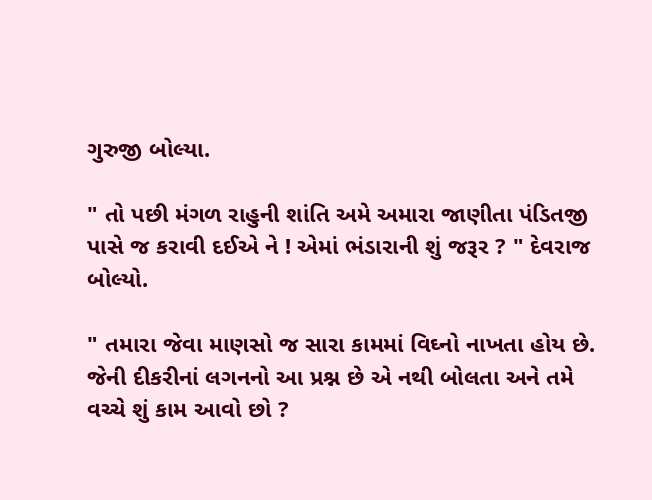ગુરુજી બોલ્યા.

" તો પછી મંગળ રાહુની શાંતિ અમે અમારા જાણીતા પંડિતજી પાસે જ કરાવી દઈએ ને ! એમાં ભંડારાની શું જરૂર ? " દેવરાજ બોલ્યો.

" તમારા જેવા માણસો જ સારા કામમાં વિઘ્નો નાખતા હોય છે. જેની દીકરીનાં લગનનો આ પ્રશ્ન છે એ નથી બોલતા અને તમે વચ્ચે શું કામ આવો છો ?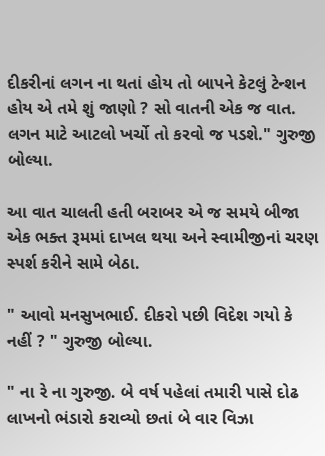દીકરીનાં લગન ના થતાં હોય તો બાપને કેટલું ટેન્શન હોય એ તમે શું જાણો ? સો વાતની એક જ વાત. લગન માટે આટલો ખર્ચો તો કરવો જ પડશે." ગુરુજી બોલ્યા.

આ વાત ચાલતી હતી બરાબર એ જ સમયે બીજા એક ભક્ત રૂમમાં દાખલ થયા અને સ્વામીજીનાં ચરણ સ્પર્શ કરીને સામે બેઠા.

" આવો મનસુખભાઈ. દીકરો પછી વિદેશ ગયો કે નહીં ? " ગુરુજી બોલ્યા.

" ના રે ના ગુરુજી. બે વર્ષ પહેલાં તમારી પાસે દોઢ લાખનો ભંડારો કરાવ્યો છતાં બે વાર વિઝા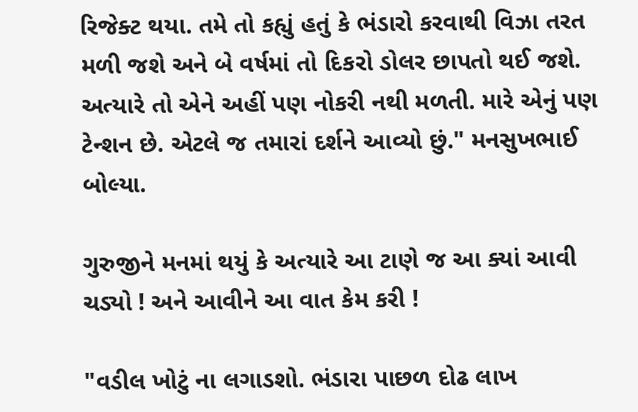રિજેક્ટ થયા. તમે તો કહ્યું હતું કે ભંડારો કરવાથી વિઝા તરત મળી જશે અને બે વર્ષમાં તો દિકરો ડોલર છાપતો થઈ જશે. અત્યારે તો એને અહીં પણ નોકરી નથી મળતી. મારે એનું પણ ટેન્શન છે. એટલે જ તમારાં દર્શને આવ્યો છું." મનસુખભાઈ બોલ્યા.

ગુરુજીને મનમાં થયું કે અત્યારે આ ટાણે જ આ ક્યાં આવી ચડ્યો ! અને આવીને આ વાત કેમ કરી !

"વડીલ ખોટું ના લગાડશો. ભંડારા પાછળ દોઢ લાખ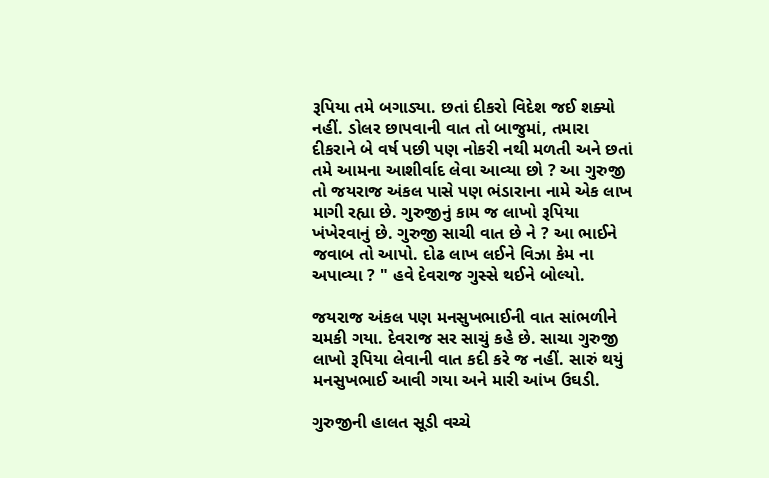રૂપિયા તમે બગાડ્યા. છતાં દીકરો વિદેશ જઈ શક્યો નહીં. ડોલર છાપવાની વાત તો બાજુમાં, તમારા દીકરાને બે વર્ષ પછી પણ નોકરી નથી મળતી અને છતાં તમે આમના આશીર્વાદ લેવા આવ્યા છો ? આ ગુરુજી તો જયરાજ અંકલ પાસે પણ ભંડારાના નામે એક લાખ માગી રહ્યા છે. ગુરુજીનું કામ જ લાખો રૂપિયા ખંખેરવાનું છે. ગુરુજી સાચી વાત છે ને ? આ ભાઈને જવાબ તો આપો. દોઢ લાખ લઈને વિઝા કેમ ના અપાવ્યા ? " હવે દેવરાજ ગુસ્સે થઈને બોલ્યો.

જયરાજ અંકલ પણ મનસુખભાઈની વાત સાંભળીને ચમકી ગયા. દેવરાજ સર સાચું કહે છે. સાચા ગુરુજી લાખો રૂપિયા લેવાની વાત કદી કરે જ નહીં. સારું થયું મનસુખભાઈ આવી ગયા અને મારી આંખ ઉઘડી.

ગુરુજીની હાલત સૂડી વચ્ચે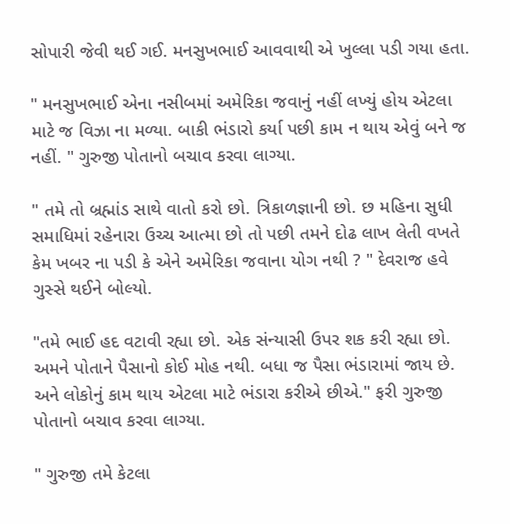સોપારી જેવી થઈ ગઈ. મનસુખભાઈ આવવાથી એ ખુલ્લા પડી ગયા હતા.

" મનસુખભાઈ એના નસીબમાં અમેરિકા જવાનું નહીં લખ્યું હોય એટલા માટે જ વિઝા ના મળ્યા. બાકી ભંડારો કર્યા પછી કામ ન થાય એવું બને જ નહીં. " ગુરુજી પોતાનો બચાવ કરવા લાગ્યા.

" તમે તો બ્રહ્માંડ સાથે વાતો કરો છો. ત્રિકાળજ્ઞાની છો. છ મહિના સુધી સમાધિમાં રહેનારા ઉચ્ચ આત્મા છો તો પછી તમને દોઢ લાખ લેતી વખતે કેમ ખબર ના પડી કે એને અમેરિકા જવાના યોગ નથી ? " દેવરાજ હવે ગુસ્સે થઈને બોલ્યો.

"તમે ભાઈ હદ વટાવી રહ્યા છો. એક સંન્યાસી ઉપર શક કરી રહ્યા છો. અમને પોતાને પૈસાનો કોઈ મોહ નથી. બધા જ પૈસા ભંડારામાં જાય છે. અને લોકોનું કામ થાય એટલા માટે ભંડારા કરીએ છીએ." ફરી ગુરુજી પોતાનો બચાવ કરવા લાગ્યા.

" ગુરુજી તમે કેટલા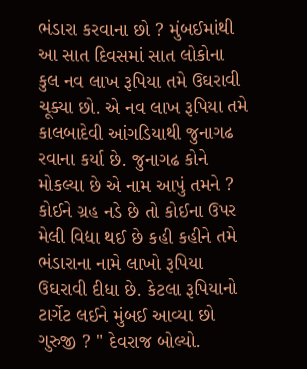ભંડારા કરવાના છો ? મુંબઈમાંથી આ સાત દિવસમાં સાત લોકોના કુલ નવ લાખ રૂપિયા તમે ઉઘરાવી ચૂક્યા છો. એ નવ લાખ રૂપિયા તમે કાલબાદેવી આંગડિયાથી જુનાગઢ રવાના કર્યા છે. જુનાગઢ કોને મોકલ્યા છે એ નામ આપું તમને ? કોઈને ગ્રહ નડે છે તો કોઈના ઉપર મેલી વિદ્યા થઈ છે કહી કહીને તમે ભંડારાના નામે લાખો રૂપિયા ઉઘરાવી દીધા છે. કેટલા રૂપિયાનો ટાર્ગેટ લઈને મુંબઈ આવ્યા છો ગુરુજી ? " દેવરાજ બોલ્યો.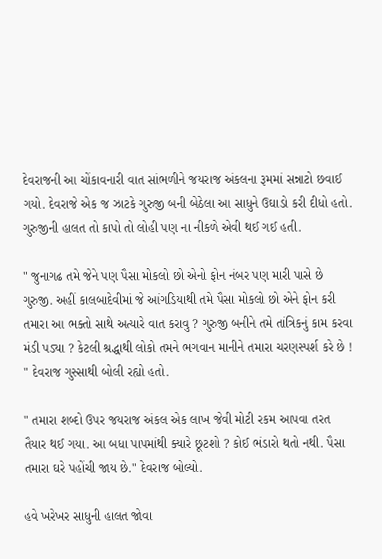દેવરાજની આ ચોંકાવનારી વાત સાંભળીને જયરાજ અંકલના રૂમમાં સન્નાટો છવાઈ ગયો. દેવરાજે એક જ ઝાટકે ગુરુજી બની બેઠેલા આ સાધુને ઉઘાડો કરી દીધો હતો. ગુરુજીની હાલત તો કાપો તો લોહી પણ ના નીકળે એવી થઈ ગઈ હતી.

" જુનાગઢ તમે જેને પણ પૈસા મોકલો છો એનો ફોન નંબર પણ મારી પાસે છે ગુરુજી. અહીં કાલબાદેવીમાં જે આંગડિયાથી તમે પૈસા મોકલો છો એને ફોન કરી તમારા આ ભક્તો સાથે અત્યારે વાત કરાવુ ? ગુરુજી બનીને તમે તાંત્રિકનું કામ કરવા મંડી પડ્યા ? કેટલી શ્રદ્ધાથી લોકો તમને ભગવાન માનીને તમારા ચરણસ્પર્શ કરે છે ! " દેવરાજ ગુસ્સાથી બોલી રહ્યો હતો.

" તમારા શબ્દો ઉપર જયરાજ અંકલ એક લાખ જેવી મોટી રકમ આપવા તરત તૈયાર થઈ ગયા. આ બધા પાપમાંથી ક્યારે છૂટશો ? કોઈ ભંડારો થતો નથી. પૈસા તમારા ઘરે પહોંચી જાય છે." દેવરાજ બોલ્યો.

હવે ખરેખર સાધુની હાલત જોવા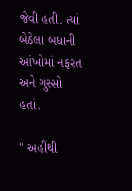જેવી હતી. ત્યાં બેઠેલા બધાની આંખોમાં નફરત અને ગુસ્સો હતાં.

" અહીંથી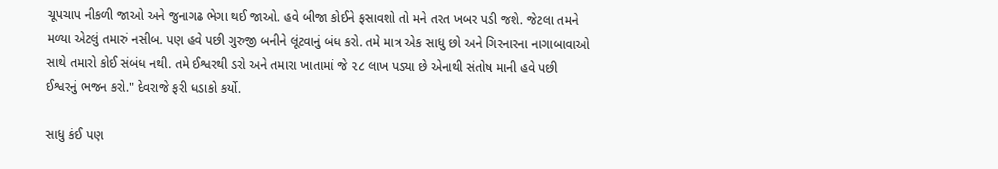ચૂપચાપ નીકળી જાઓ અને જુનાગઢ ભેગા થઈ જાઓ. હવે બીજા કોઈને ફસાવશો તો મને તરત ખબર પડી જશે. જેટલા તમને મળ્યા એટલું તમારું નસીબ. પણ હવે પછી ગુરુજી બનીને લૂંટવાનું બંધ કરો. તમે માત્ર એક સાધુ છો અને ગિરનારના નાગાબાવાઓ સાથે તમારો કોઈ સંબંધ નથી. તમે ઈશ્વરથી ડરો અને તમારા ખાતામાં જે ૨૮ લાખ પડ્યા છે એનાથી સંતોષ માની હવે પછી ઈશ્વરનું ભજન કરો." દેવરાજે ફરી ધડાકો કર્યો.

સાધુ કંઈ પણ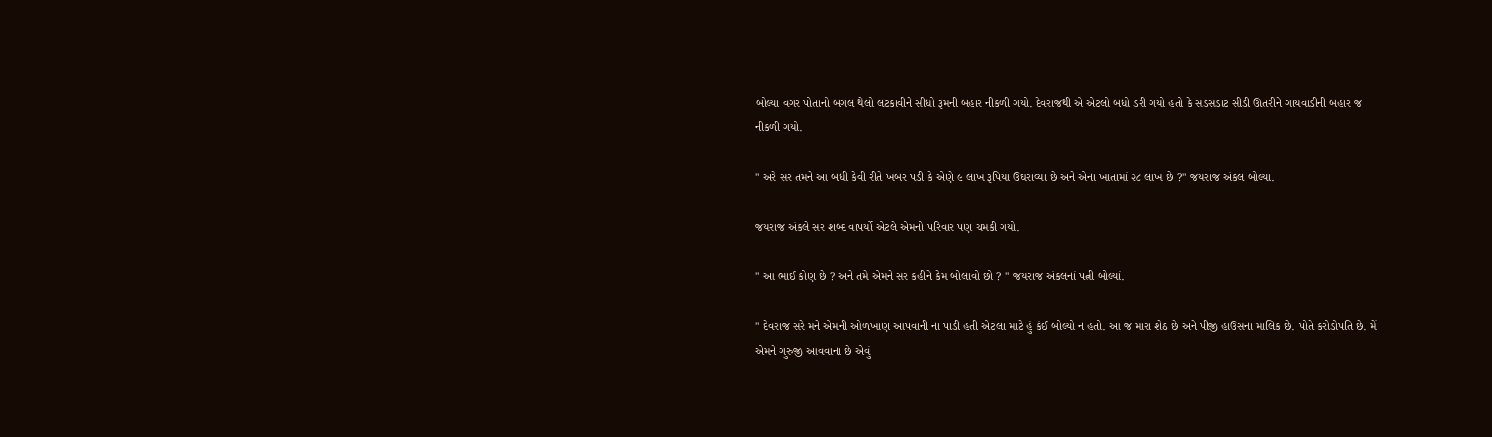બોલ્યા વગર પોતાનો બગલ થેલો લટકાવીને સીધો રૂમની બહાર નીકળી ગયો. દેવરાજથી એ એટલો બધો ડરી ગયો હતો કે સડસડાટ સીડી ઊતરીને ગાયવાડીની બહાર જ નીકળી ગયો.

" અરે સર તમને આ બધી કેવી રીતે ખબર પડી કે એણે ૯ લાખ રૂપિયા ઉઘરાવ્યા છે અને એના ખાતામાં ૨૮ લાખ છે ?" જયરાજ અંકલ બોલ્યા.

જયરાજ અંકલે સર શબ્દ વાપર્યો એટલે એમનો પરિવાર પણ ચમકી ગયો.

" આ ભાઈ કોણ છે ? અને તમે એમને સર કહીને કેમ બોલાવો છો ? " જયરાજ અંકલનાં પત્ની બોલ્યાં.

" દેવરાજ સરે મને એમની ઓળખાણ આપવાની ના પાડી હતી એટલા માટે હું કંઈ બોલ્યો ન હતો. આ જ મારા શેઠ છે અને પીજી હાઉસના માલિક છે. પોતે કરોડોપતિ છે. મેં એમને ગુરુજી આવવાના છે એવું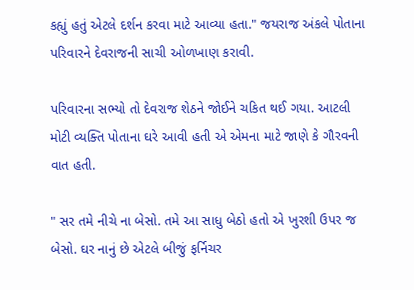કહ્યું હતું એટલે દર્શન કરવા માટે આવ્યા હતા." જયરાજ અંકલે પોતાના પરિવારને દેવરાજની સાચી ઓળખાણ કરાવી.

પરિવારના સભ્યો તો દેવરાજ શેઠને જોઈને ચકિત થઈ ગયા. આટલી મોટી વ્યક્તિ પોતાના ઘરે આવી હતી એ એમના માટે જાણે કે ગૌરવની વાત હતી.

" સર તમે નીચે ના બેસો. તમે આ સાધુ બેઠો હતો એ ખુરશી ઉપર જ બેસો. ઘર નાનું છે એટલે બીજું ફર્નિચર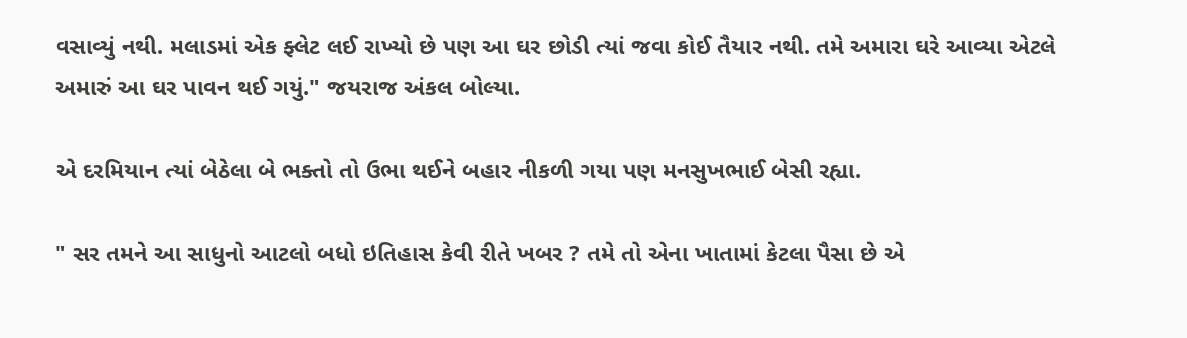વસાવ્યું નથી. મલાડમાં એક ફ્લેટ લઈ રાખ્યો છે પણ આ ઘર છોડી ત્યાં જવા કોઈ તૈયાર નથી. તમે અમારા ઘરે આવ્યા એટલે અમારું આ ઘર પાવન થઈ ગયું." જયરાજ અંકલ બોલ્યા.

એ દરમિયાન ત્યાં બેઠેલા બે ભક્તો તો ઉભા થઈને બહાર નીકળી ગયા પણ મનસુખભાઈ બેસી રહ્યા.

" સર તમને આ સાધુનો આટલો બધો ઇતિહાસ કેવી રીતે ખબર ? તમે તો એના ખાતામાં કેટલા પૈસા છે એ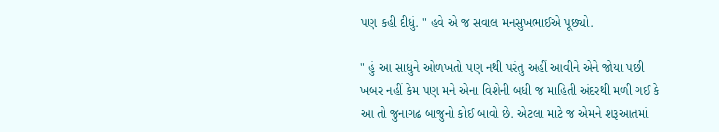પણ કહી દીધું. " હવે એ જ સવાલ મનસુખભાઈએ પૂછ્યો.

" હું આ સાધુને ઓળખતો પણ નથી પરંતુ અહીં આવીને એને જોયા પછી ખબર નહીં કેમ પણ મને એના વિશેની બધી જ માહિતી અંદરથી મળી ગઈ કે આ તો જુનાગઢ બાજુનો કોઈ બાવો છે. એટલા માટે જ એમને શરૂઆતમાં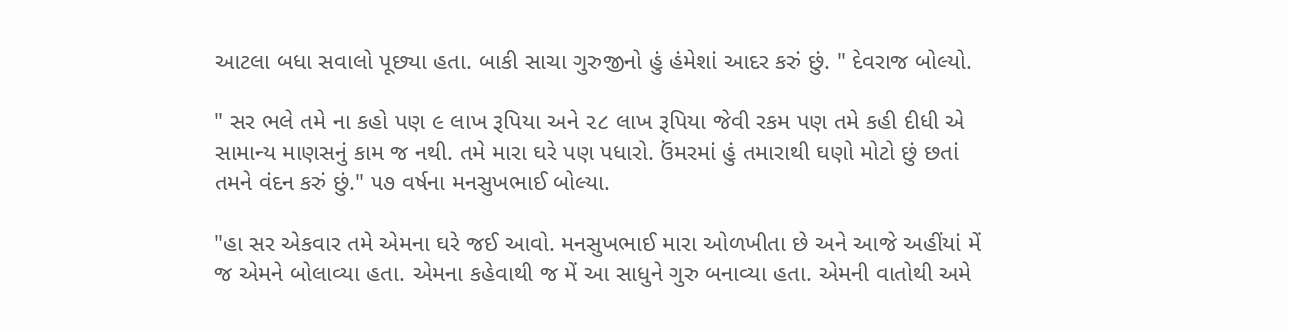આટલા બધા સવાલો પૂછ્યા હતા. બાકી સાચા ગુરુજીનો હું હંમેશાં આદર કરું છું. " દેવરાજ બોલ્યો.

" સર ભલે તમે ના કહો પણ ૯ લાખ રૂપિયા અને ૨૮ લાખ રૂપિયા જેવી રકમ પણ તમે કહી દીધી એ સામાન્ય માણસનું કામ જ નથી. તમે મારા ઘરે પણ પધારો. ઉંમરમાં હું તમારાથી ઘણો મોટો છું છતાં તમને વંદન કરું છું." ૫૭ વર્ષના મનસુખભાઈ બોલ્યા.

"હા સર એકવાર તમે એમના ઘરે જઈ આવો. મનસુખભાઈ મારા ઓળખીતા છે અને આજે અહીંયાં મેં જ એમને બોલાવ્યા હતા. એમના કહેવાથી જ મેં આ સાધુને ગુરુ બનાવ્યા હતા. એમની વાતોથી અમે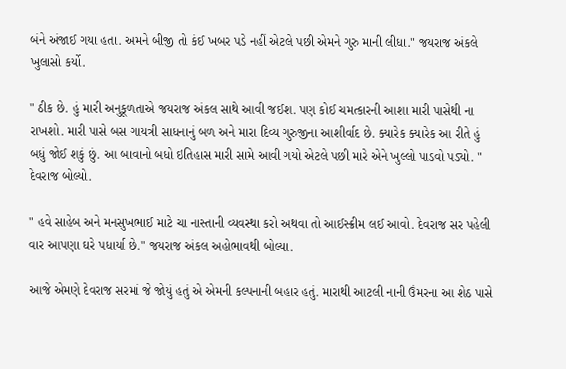બંને અંજાઈ ગયા હતા. અમને બીજી તો કંઈ ખબર પડે નહીં એટલે પછી એમને ગુરુ માની લીધા." જયરાજ અંકલે ખુલાસો કર્યો.

" ઠીક છે. હું મારી અનુકૂળતાએ જયરાજ અંકલ સાથે આવી જઈશ. પણ કોઈ ચમત્કારની આશા મારી પાસેથી ના રાખશો. મારી પાસે બસ ગાયત્રી સાધનાનું બળ અને મારા દિવ્ય ગુરુજીના આશીર્વાદ છે. ક્યારેક ક્યારેક આ રીતે હું બધું જોઈ શકું છું. આ બાવાનો બધો ઇતિહાસ મારી સામે આવી ગયો એટલે પછી મારે એને ખુલ્લો પાડવો પડ્યો. " દેવરાજ બોલ્યો.

" હવે સાહેબ અને મનસુખભાઈ માટે ચા નાસ્તાની વ્યવસ્થા કરો અથવા તો આઈસ્ક્રીમ લઈ આવો. દેવરાજ સર પહેલી વાર આપણા ઘરે પધાર્યા છે." જયરાજ અંકલ અહોભાવથી બોલ્યા.

આજે એમણે દેવરાજ સરમાં જે જોયું હતું એ એમની કલ્પનાની બહાર હતું. મારાથી આટલી નાની ઉંમરના આ શેઠ પાસે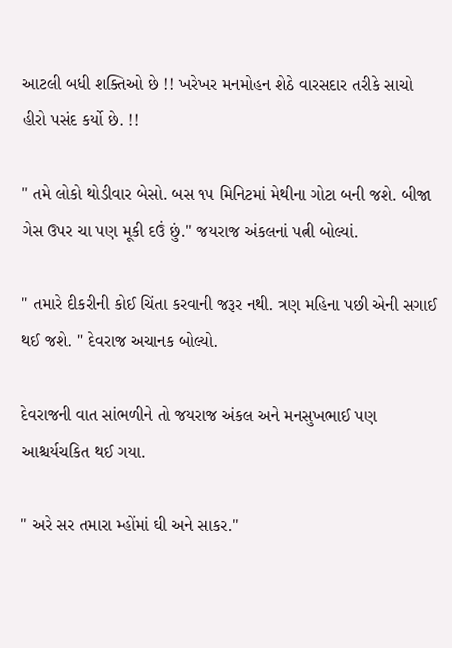આટલી બધી શક્તિઓ છે !! ખરેખર મનમોહન શેઠે વારસદાર તરીકે સાચો હીરો પસંદ કર્યો છે. !!

" તમે લોકો થોડીવાર બેસો. બસ ૧૫ મિનિટમાં મેથીના ગોટા બની જશે. બીજા ગેસ ઉપર ચા પણ મૂકી દઉં છું." જયરાજ અંકલનાં પત્ની બોલ્યાં.

" તમારે દીકરીની કોઈ ચિંતા કરવાની જરૂર નથી. ત્રણ મહિના પછી એની સગાઈ થઈ જશે. " દેવરાજ અચાનક બોલ્યો.

દેવરાજની વાત સાંભળીને તો જયરાજ અંકલ અને મનસુખભાઈ પણ આશ્ચર્યચકિત થઈ ગયા.

" અરે સર તમારા મ્હોંમાં ઘી અને સાકર."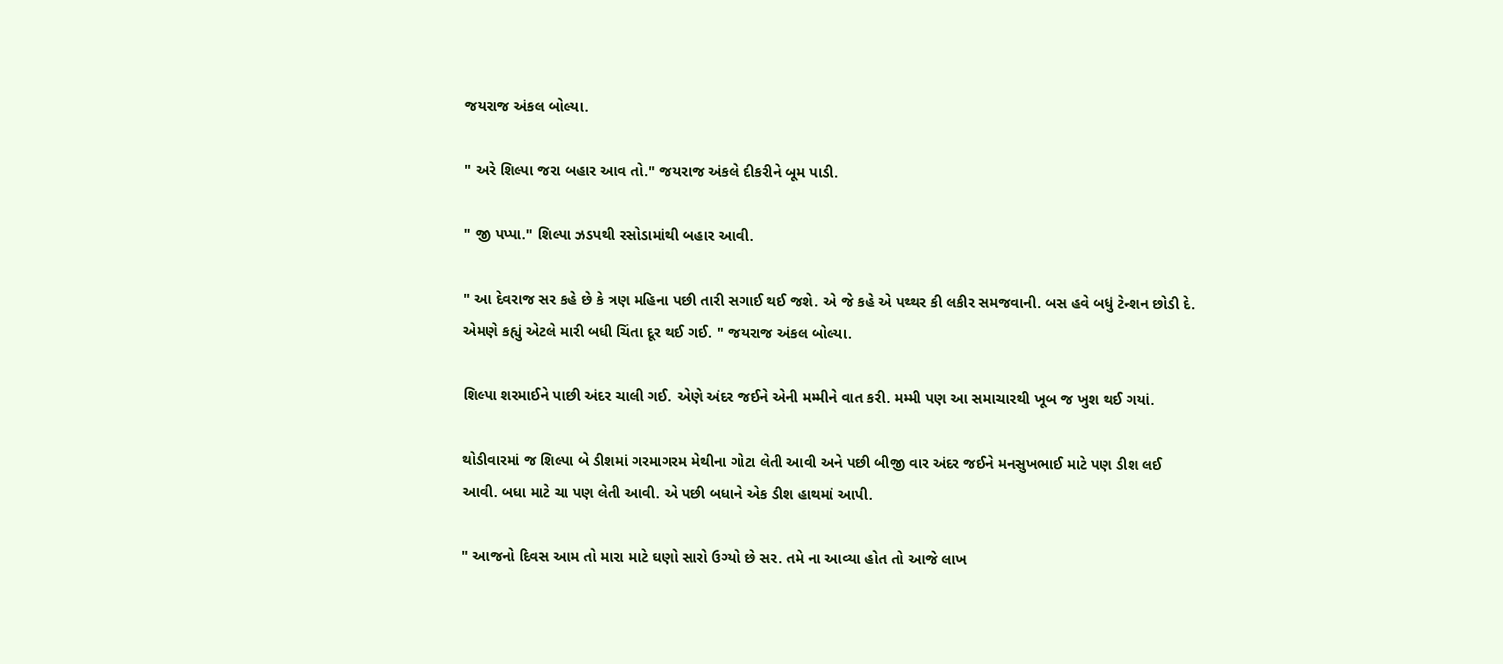જયરાજ અંકલ બોલ્યા.

" અરે શિલ્પા જરા બહાર આવ તો." જયરાજ અંકલે દીકરીને બૂમ પાડી.

" જી પપ્પા." શિલ્પા ઝડપથી રસોડામાંથી બહાર આવી.

" આ દેવરાજ સર કહે છે કે ત્રણ મહિના પછી તારી સગાઈ થઈ જશે. એ જે કહે એ પથ્થર કી લકીર સમજવાની. બસ હવે બધું ટેન્શન છોડી દે. એમણે કહ્યું એટલે મારી બધી ચિંતા દૂર થઈ ગઈ. " જયરાજ અંકલ બોલ્યા.

શિલ્પા શરમાઈને પાછી અંદર ચાલી ગઈ. એણે અંદર જઈને એની મમ્મીને વાત કરી. મમ્મી પણ આ સમાચારથી ખૂબ જ ખુશ થઈ ગયાં.

થોડીવારમાં જ શિલ્પા બે ડીશમાં ગરમાગરમ મેથીના ગોટા લેતી આવી અને પછી બીજી વાર અંદર જઈને મનસુખભાઈ માટે પણ ડીશ લઈ આવી. બધા માટે ચા પણ લેતી આવી. એ પછી બધાને એક ડીશ હાથમાં આપી.

" આજનો દિવસ આમ તો મારા માટે ઘણો સારો ઉગ્યો છે સર. તમે ના આવ્યા હોત તો આજે લાખ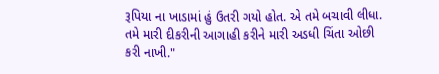રૂપિયા ના ખાડામાં હું ઉતરી ગયો હોત. એ તમે બચાવી લીધા. તમે મારી દીકરીની આગાહી કરીને મારી અડધી ચિંતા ઓછી કરી નાખી."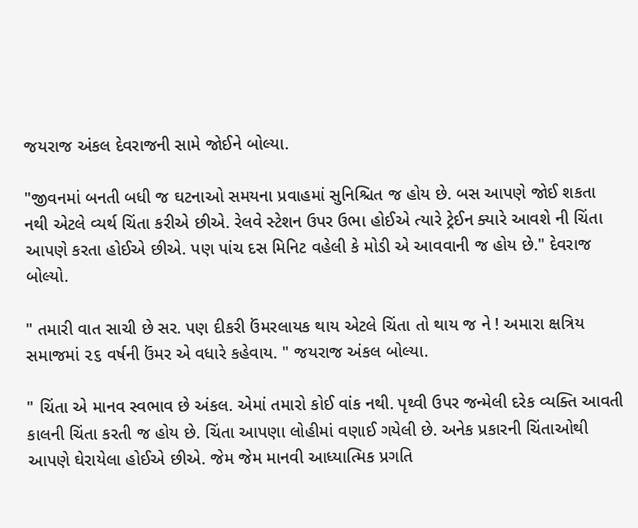જયરાજ અંકલ દેવરાજની સામે જોઈને બોલ્યા.

"જીવનમાં બનતી બધી જ ઘટનાઓ સમયના પ્રવાહમાં સુનિશ્ચિત જ હોય છે. બસ આપણે જોઈ શકતા નથી એટલે વ્યર્થ ચિંતા કરીએ છીએ. રેલવે સ્ટેશન ઉપર ઉભા હોઈએ ત્યારે ટ્રેઈન ક્યારે આવશે ની ચિંતા આપણે કરતા હોઈએ છીએ. પણ પાંચ દસ મિનિટ વહેલી કે મોડી એ આવવાની જ હોય છે." દેવરાજ બોલ્યો.

" તમારી વાત સાચી છે સર. પણ દીકરી ઉંમરલાયક થાય એટલે ચિંતા તો થાય જ ને ! અમારા ક્ષત્રિય સમાજમાં ૨૬ વર્ષની ઉંમર એ વધારે કહેવાય. " જયરાજ અંકલ બોલ્યા.

" ચિંતા એ માનવ સ્વભાવ છે અંકલ. એમાં તમારો કોઈ વાંક નથી. પૃથ્વી ઉપર જન્મેલી દરેક વ્યક્તિ આવતી કાલની ચિંતા કરતી જ હોય છે. ચિંતા આપણા લોહીમાં વણાઈ ગયેલી છે. અનેક પ્રકારની ચિંતાઓથી આપણે ઘેરાયેલા હોઈએ છીએ. જેમ જેમ માનવી આધ્યાત્મિક પ્રગતિ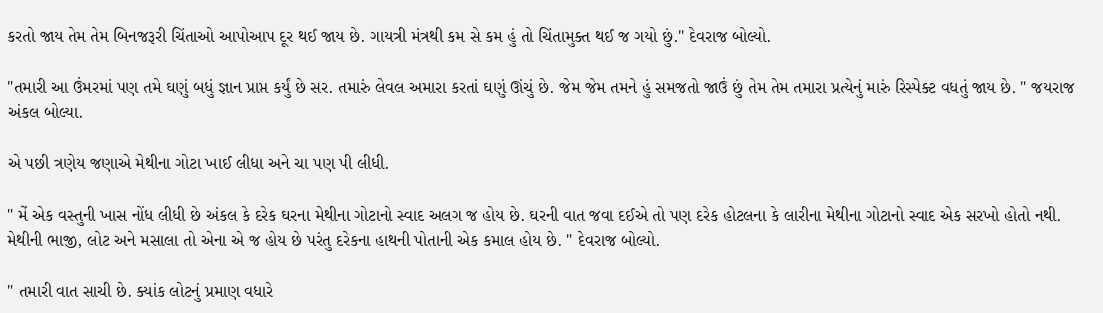કરતો જાય તેમ તેમ બિનજરૂરી ચિંતાઓ આપોઆપ દૂર થઈ જાય છે. ગાયત્રી મંત્રથી કમ સે કમ હું તો ચિંતામુક્ત થઈ જ ગયો છું." દેવરાજ બોલ્યો.

"તમારી આ ઉંમરમાં પણ તમે ઘણું બધું જ્ઞાન પ્રાપ્ત કર્યું છે સર. તમારું લેવલ અમારા કરતાં ઘણું ઊંચું છે. જેમ જેમ તમને હું સમજતો જાઉં છું તેમ તેમ તમારા પ્રત્યેનું મારું રિસ્પેક્ટ વધતું જાય છે. " જયરાજ અંકલ બોલ્યા.

એ પછી ત્રણેય જણાએ મેથીના ગોટા ખાઈ લીધા અને ચા પણ પી લીધી.

" મેં એક વસ્તુની ખાસ નોંધ લીધી છે અંકલ કે દરેક ઘરના મેથીના ગોટાનો સ્વાદ અલગ જ હોય છે. ઘરની વાત જવા દઈએ તો પણ દરેક હોટલના કે લારીના મેથીના ગોટાનો સ્વાદ એક સરખો હોતો નથી. મેથીની ભાજી, લોટ અને મસાલા તો એના એ જ હોય છે પરંતુ દરેકના હાથની પોતાની એક કમાલ હોય છે. " દેવરાજ બોલ્યો.

" તમારી વાત સાચી છે. ક્યાંક લોટનું પ્રમાણ વધારે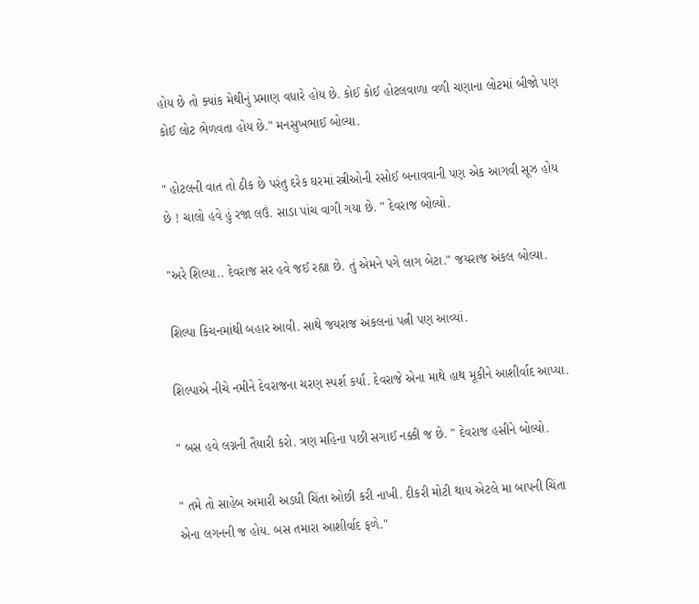હોય છે તો ક્યાંક મેથીનું પ્રમાણ વધારે હોય છે. કોઈ કોઈ હોટલવાળા વળી ચણાના લોટમાં બીજો પણ કોઈ લોટ ભેળવતા હોય છે." મનસુખભાઈ બોલ્યા.

" હોટલની વાત તો ઠીક છે પરંતુ દરેક ઘરમાં સ્ત્રીઓની રસોઈ બનાવવાની પણ એક આગવી સૂઝ હોય છે ! ચાલો હવે હું રજા લઉં. સાડા પાંચ વાગી ગયા છે. " દેવરાજ બોલ્યો.

"અરે શિલ્પા.. દેવરાજ સર હવે જઈ રહ્યા છે. તું એમને પગે લાગ બેટા." જયરાજ અંકલ બોલ્યા.

શિલ્પા કિચનમાંથી બહાર આવી. સાથે જયરાજ અંકલનાં પત્ની પણ આવ્યાં.

શિલ્પાએ નીચે નમીને દેવરાજના ચરણ સ્પર્શ કર્યા. દેવરાજે એના માથે હાથ મૂકીને આશીર્વાદ આપ્યા.

" બસ હવે લગ્નની તૈયારી કરો. ત્રણ મહિના પછી સગાઈ નક્કી જ છે. " દેવરાજ હસીને બોલ્યો.

" તમે તો સાહેબ અમારી અડધી ચિંતા ઓછી કરી નાખી. દીકરી મોટી થાય એટલે મા બાપની ચિંતા એના લગનની જ હોય. બસ તમારા આશીર્વાદ ફળે."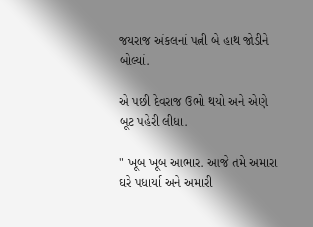જયરાજ અંકલનાં પત્ની બે હાથ જોડીને બોલ્યાં.

એ પછી દેવરાજ ઉભો થયો અને એણે બૂટ પહેરી લીધા.

" ખૂબ ખૂબ આભાર. આજે તમે અમારા ઘરે પધાર્યા અને અમારી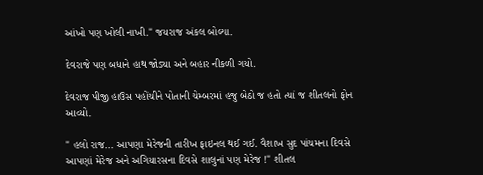આંખો પણ ખોલી નાખી." જયરાજ અંકલ બોલ્યા.

દેવરાજે પણ બધાને હાથ જોડ્યા અને બહાર નીકળી ગયો.

દેવરાજ પીજી હાઉસ પહોંચીને પોતાની ચેમ્બરમાં હજુ બેઠો જ હતો ત્યાં જ શીતલનો ફોન આવ્યો.

" હલો રાજ... આપણા મેરેજની તારીખ ફાઇનલ થઈ ગઈ. વૈશાખ સુદ પાંચમના દિવસે આપણાં મેરેજ અને અગિયારસના દિવસે શાલુનાં પણ મેરેજ !" શીતલ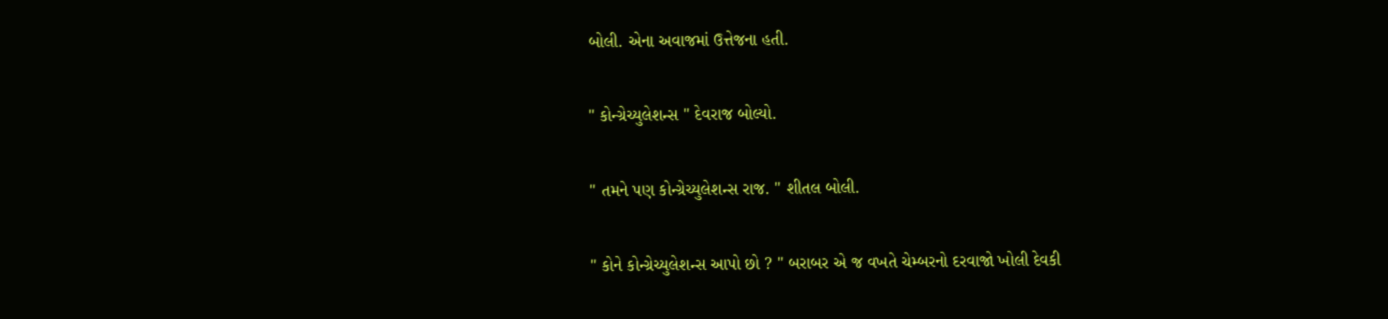બોલી. એના અવાજમાં ઉત્તેજના હતી.

" કોન્ગ્રેચ્યુલેશન્સ " દેવરાજ બોલ્યો.

" તમને પણ કોન્ગ્રેચ્યુલેશન્સ રાજ. " શીતલ બોલી.

" કોને કોન્ગ્રેચ્યુલેશન્સ આપો છો ? " બરાબર એ જ વખતે ચેમ્બરનો દરવાજો ખોલી દેવકી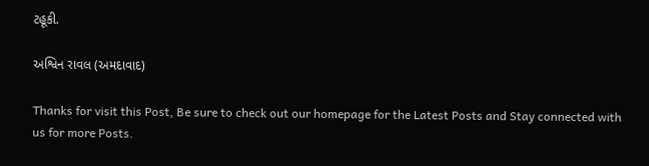ટહૂકી.

અશ્વિન રાવલ (અમદાવાદ)

Thanks for visit this Post, Be sure to check out our homepage for the Latest Posts and Stay connected with us for more Posts.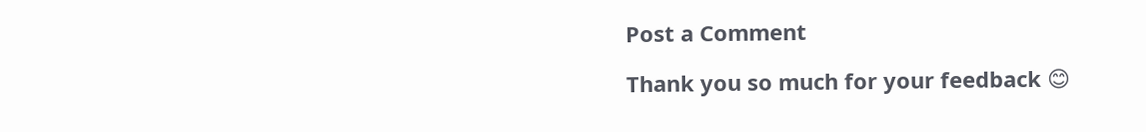Post a Comment

Thank you so much for your feedback 😊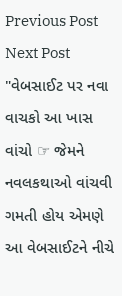Previous Post Next Post
"વેબસાઈટ પર નવા વાચકો આ ખાસ વાંચો ☞ જેમને નવલકથાઓ વાંચવી ગમતી હોય એમણે આ વેબસાઈટને નીચે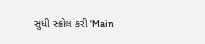સુધી સ્ક્રોલ કરી 'Main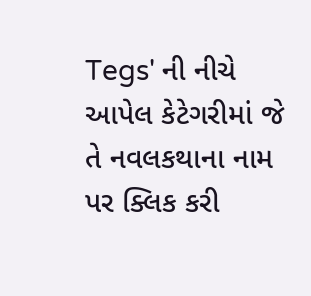Tegs' ની નીચે આપેલ કેટેગરીમાં જે તે નવલકથાના નામ પર ક્લિક કરી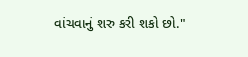વાંચવાનું શરુ કરી શકો છો."